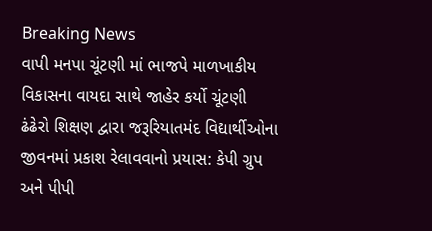Breaking News
વાપી મનપા ચૂંટણી માં ભાજપે માળખાકીય વિકાસના વાયદા સાથે જાહેર કર્યો ચૂંટણી ઢંઢેરો શિક્ષણ દ્વારા જરૂરિયાતમંદ વિદ્યાર્થીઓના જીવનમાં પ્રકાશ રેલાવવાનો પ્રયાસ: કેપી ગ્રુપ અને પીપી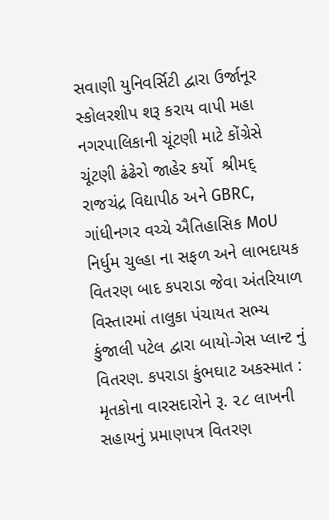સવાણી યુનિવર્સિટી દ્વારા ઉર્જાનૂર સ્કોલરશીપ શરૂ કરાય વાપી મહા નગરપાલિકાની ચૂંટણી માટે કોંગ્રેસે  ચૂંટણી ઢંઢેરો જાહેર કર્યો  શ્રીમદ્ રાજચંદ્ર વિદ્યાપીઠ અને GBRC, ગાંધીનગર વચ્ચે ઐતિહાસિક MoU નિર્ધુમ ચુલ્હા ના સફળ અને લાભદાયક વિતરણ બાદ કપરાડા જેવા અંતરિયાળ વિસ્તારમાં તાલુકા પંચાયત સભ્ય કુંજાલી પટેલ દ્વારા બાયો-ગેસ પ્લાન્ટ નું વિતરણ. કપરાડા કુંભઘાટ અકસ્માત : મૃતકોના વારસદારોને રૂ. ૨૮ લાખની સહાયનું પ્રમાણપત્ર વિતરણ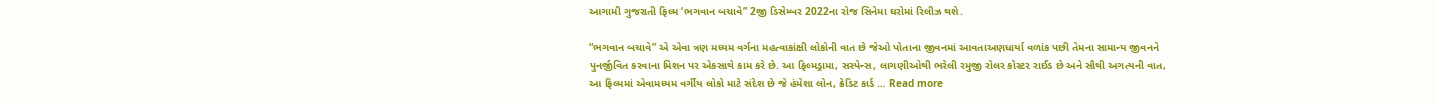આગામી ગુજરાતી ફિલ્મ ‘ભગવાન બચાવે” 2જી ડિસેમ્બર 2022ના રોજ સિનેમા ઘરોમાં રિલીઝ થશે.

“ભગવાન બચાવે” એ એવા ત્રણ મધ્યમ વર્ગના મહત્વાકાંક્ષી લોકોની વાત છે જેઓ પોતાના જીવનમાં આવતાઅણધાર્યા વળાંક પછી તેમના સામાન્ય જીવનને પુનર્જીવિત કરવાના મિશન પર એકસાથે કામ કરે છે. આ ફિલ્મડ્રામા, સસ્પેન્સ, લાગણીઓથી ભરેલી રમુજી રોલર કોસ્ટર રાઈડ છે અને સૌથી અગત્યની વાત, આ ફિલ્મમાં એવામધ્યમ વર્ગીય લોકો માટે સંદેશ છે જે હંમેશા લોન, ક્રેડિટ કાર્ડ … Read more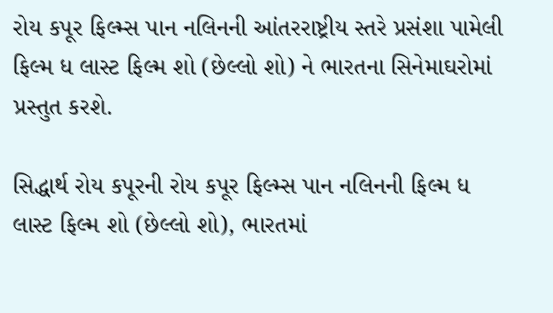રોય કપૂર ફિલ્મ્સ પાન નલિનની આંતરરાષ્ટ્રીય સ્તરે પ્રસંશા પામેલી ફિલ્મ ધ લાસ્ટ ફિલ્મ શો (છેલ્લો શો) ને ભારતના સિનેમાઘરોમાં પ્રસ્તુત કરશે.

સિદ્ધાર્થ રોય કપૂરની રોય કપૂર ફિલ્મ્સ પાન નલિનની ફિલ્મ ધ લાસ્ટ ફિલ્મ શો (છેલ્લો શો), ભારતમાં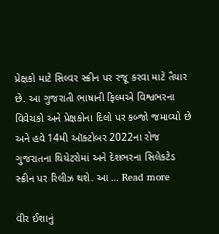પ્રેક્ષકો માટે સિલ્વર સ્ક્રીન પર રજૂ કરવા માટે તૈયાર છે. આ ગુજરાતી ભાષાની ફિલ્મએ વિશ્વભરના વિવેચકો અને પ્રેક્ષકોના દિલો પર કબ્જો જમાવ્યો છે અને હવે 14મી ઑક્ટોબર 2022ના રોજ ગુજરાતના થિયેટરોમાં અને દેશભરના સિલેકટેડ સ્ક્રીન પર રિલીઝ થશે. આ … Read more

વીર ઈશાનું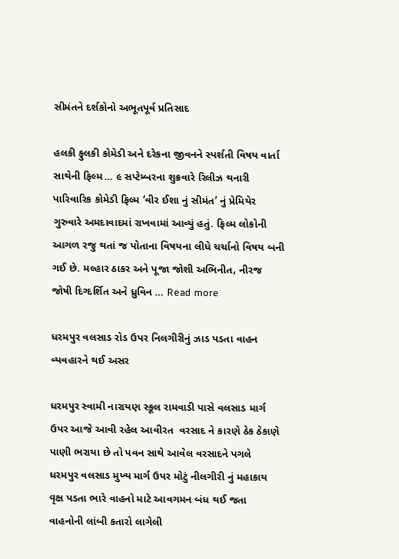સીમંતને દર્શકોનો અભૂતપૂર્વ પ્રતિસાદ

હલકી ફુલકી કોમેડી અને દરેકના જીવનને સ્પર્શતી વિષય વાર્તા સાથેની ફિલ્મ… ૯ સપ્ટેમ્બરના શુક્રવારે રિલીઝ થનારી પારિવારિક કોમેડી ફિલ્મ ‘વીર ઈશા નું સીમંત’ નું પ્રેમિયેર ગુરુવારે અમદાવાદમાં રાખવામાં આવ્યું હતું. ફિલ્મ લોકોની આગળ રજુ થતાં જ પોતાના વિષયના લીધે ચર્ચાનો વિષય બની ગઈ છે. મલ્હાર ઠાકર અને પૂજા જોશી અભિનીત, નીરજ જોષી દિગ્દર્શિત અને ધ્રુવિન … Read more

ધરમપુર વલસાડ રોડ ઉપર નિલગીરીનું ઝાડ પડતા વાહન વ્યવહારને થઈ અસર

ધરમપુર સ્વામી નારાયણ સ્કૂલ રામવાડી પાસે વલસાડ માર્ગ ઉપર આજે આવી રહેલ આવીરત  વરસાદ ને કારણે ઠેક ઠેકાણે પાણી ભરાયા છે તો પવન સાથે આવેલ વરસાદને પગલે ધરમપુર વલસાડ મુખ્ય માર્ગ ઉપર મોટું નીલગીરી નું મહાકાય વૃક્ષ પડતા ભારે વાહનો માટે આવગમન બંધ થઈ જતા વાહનોની લાંબી કતારો લાગેલી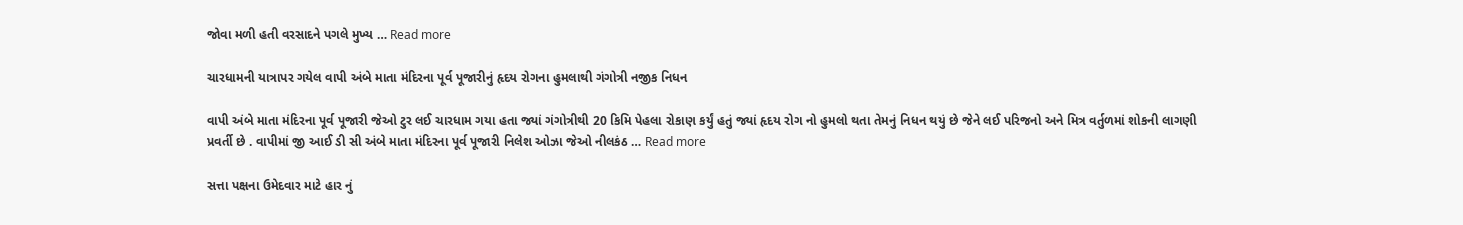જોવા મળી હતી વરસાદને પગલે મુખ્ય … Read more

ચારધામની યાત્રાપર ગયેલ વાપી અંબે માતા મંદિરના પૂર્વ પૂજારીનું હૃદય રોગના હુમલાથી ગંગોત્રી નજીક નિધન

વાપી અંબે માતા મંદિરના પૂર્વ પૂજારી જેઓ ટુર લઈ ચારધામ ગયા હતા જ્યાં ગંગોત્રીથી 20 કિમિ પેહલા રોકાણ કર્યું હતું જ્યાં હૃદય રોગ નો હુમલો થતા તેમનું નિધન થયું છે જેને લઈ પરિજનો અને મિત્ર વર્તુળમાં શોકની લાગણી પ્રવર્તી છે . વાપીમાં જી આઈ ડી સી અંબે માતા મંદિરના પૂર્વ પૂજારી નિલેશ ઓઝા જેઓ નીલકંઠ … Read more

સત્તા પક્ષના ઉમેદવાર માટે હાર નું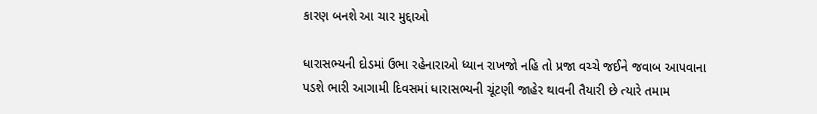કારણ બનશે આ ચાર મુદ્દાઓ

ધારાસભ્યની દોડમાં ઉભા રહેનારાઓ ધ્યાન રાખજો નહિ તો પ્રજા વચ્ચે જઈને જવાબ આપવાના પડશે ભારી આગામી દિવસમાં ધારાસભ્યની ચૂંટણી જાહેર થાવની તૈયારી છે ત્યારે તમામ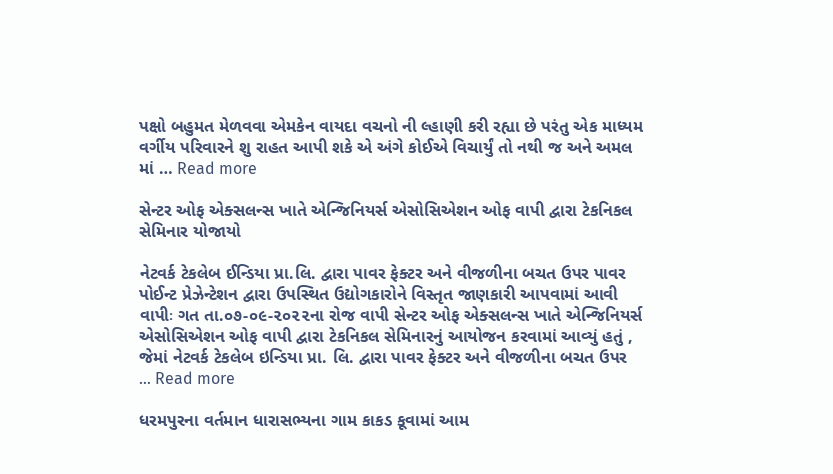પક્ષો બહુમત મેળવવા એમકેન વાયદા વચનો ની લ્હાણી કરી રહ્યા છે પરંતુ એક માધ્યમ વર્ગીય પરિવારને શુ રાહત આપી શકે એ અંગે કોઈએ વિચાર્યું તો નથી જ અને અમલ માં … Read more

સેન્ટર ઓફ એક્સલન્સ ખાતે એન્જિનિયર્સ એસોસિએશન ઓફ વાપી દ્વારા ટેકનિકલ સેમિનાર યોજાયો

નેટવર્ક ટેકલેબ ઈન્ડિયા પ્રા.લિ. દ્વારા પાવર ફેક્ટર અને વીજળીના બચત ઉપર પાવર પોઈન્ટ પ્રેઝેન્ટેશન દ્વારા ઉપસ્થિત ઉદ્યોગકારોને વિસ્તૃત જાણકારી આપવામાં આવી વાપીઃ ગત તા.૦૭-૦૯-૨૦૨૨ના રોજ વાપી સેન્ટર ઓફ એક્સલન્સ ખાતે એન્જિનિયર્સ એસોસિએશન ઓફ વાપી દ્વારા ટેકનિકલ સેમિનારનું આયોજન કરવામાં આવ્યું હતું , જેમાં નેટવર્ક ટેકલેબ ઇન્ડિયા પ્રા. લિ. દ્વારા પાવર ફેક્ટર અને વીજળીના બચત ઉપર … Read more

ધરમપુરના વર્તમાન ધારાસભ્યના ગામ કાકડ કૂવામાં આમ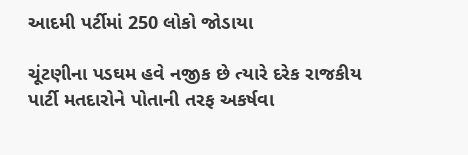આદમી પર્ટીમાં 250 લોકો જોડાયા

ચૂંટણીના પડઘમ હવે નજીક છે ત્યારે દરેક રાજકીય પાર્ટી મતદારોને પોતાની તરફ અકર્ષવા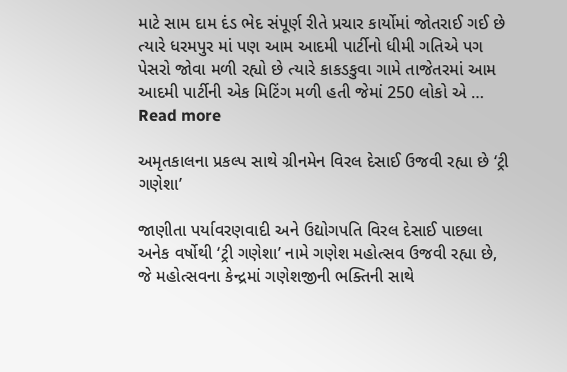માટે સામ દામ દંડ ભેદ સંપૂર્ણ રીતે પ્રચાર કાર્યોમાં જોતરાઈ ગઈ છે ત્યારે ધરમપુર માં પણ આમ આદમી પાર્ટીનો ધીમી ગતિએ પગ પેસરો જોવા મળી રહ્યો છે ત્યારે કાકડકુવા ગામે તાજેતરમાં આમ આદમી પાર્ટીની એક મિટિંગ મળી હતી જેમાં 250 લોકો એ … Read more

અમૃતકાલના પ્રકલ્પ સાથે ગ્રીનમેન વિરલ દેસાઈ ઉજવી રહ્યા છે ‘ટ્રી ગણેશા’

જાણીતા પર્યાવરણવાદી અને ઉદ્યોગપતિ વિરલ દેસાઈ પાછલા અનેક વર્ષોથી ‘ટ્રી ગણેશા’ નામે ગણેશ મહોત્સવ ઉજવી રહ્યા છે, જે મહોત્સવના કેન્દ્રમાં ગણેશજીની ભક્તિની સાથે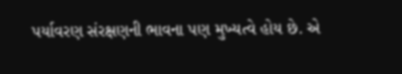પર્યાવરણ સંરક્ષણની ભાવના પણ મુખ્યત્વે હોય છે. એ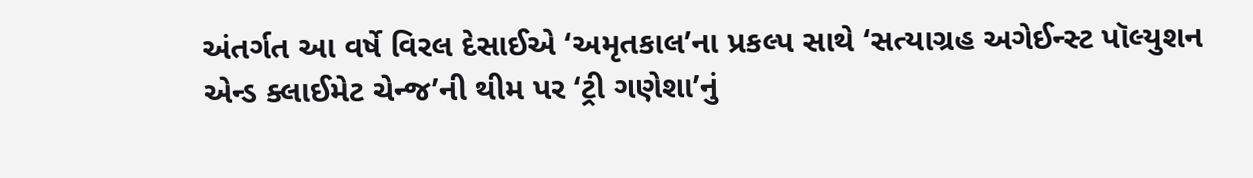અંતર્ગત આ વર્ષે વિરલ દેસાઈએ ‘અમૃતકાલ’ના પ્રકલ્પ સાથે ‘સત્યાગ્રહ અગેઈન્સ્ટ પૉલ્યુશન એન્ડ ક્લાઈમેટ ચેન્જ’ની થીમ પર ‘ટ્રી ગણેશા’નું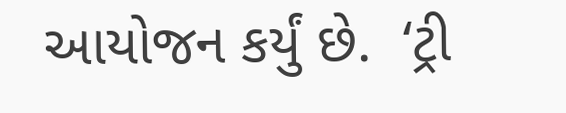આયોજન કર્યું છે.  ‘ટ્રી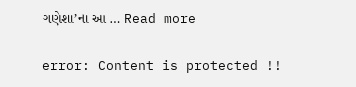ગણેશા’ના આ … Read more

error: Content is protected !!